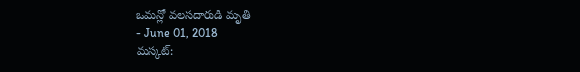ఒమన్లో వలసదారుడి మృతి
- June 01, 2018
మస్కట్: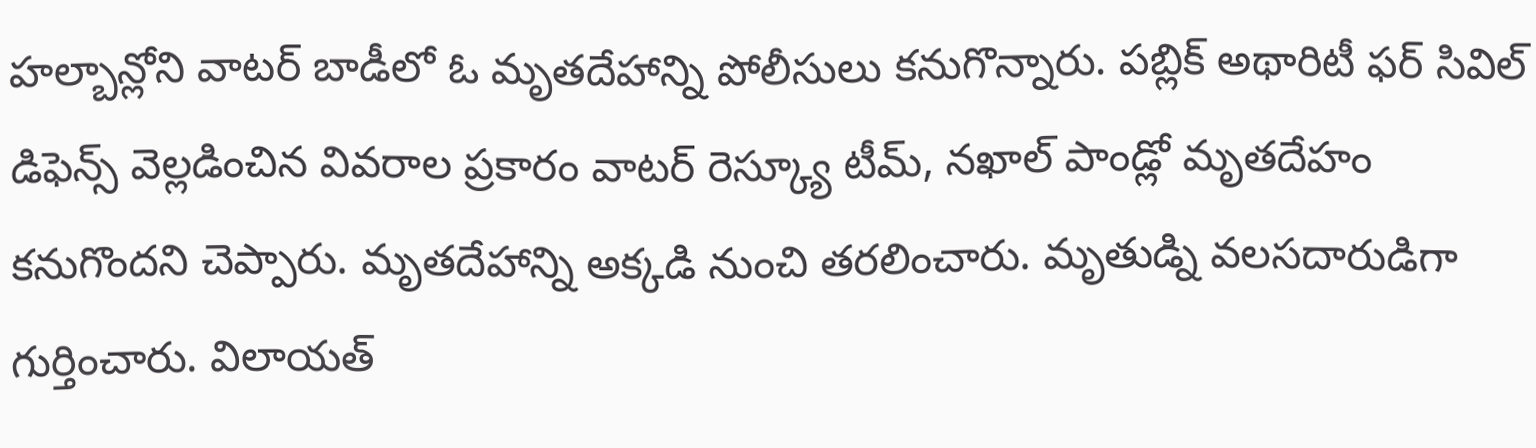హల్బాన్లోని వాటర్ బాడీలో ఓ మృతదేహాన్ని పోలీసులు కనుగొన్నారు. పబ్లిక్ అథారిటీ ఫర్ సివిల్ డిఫెన్స్ వెల్లడించిన వివరాల ప్రకారం వాటర్ రెస్క్యూ టీమ్, నఖాల్ పాండ్లో మృతదేహం కనుగొందని చెప్పారు. మృతదేహాన్ని అక్కడి నుంచి తరలించారు. మృతుడ్ని వలసదారుడిగా గుర్తించారు. విలాయత్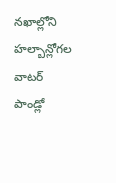నఖాల్లోని హల్బాన్లోగల వాటర్ పాండ్లో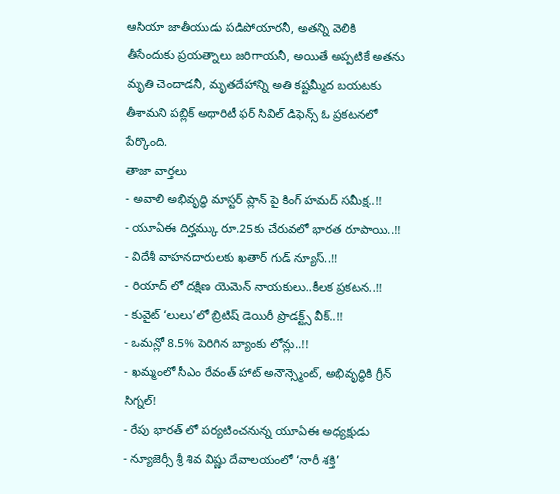ఆసియా జాతీయుడు పడిపోయారనీ, అతన్ని వెలికి తీసేందుకు ప్రయత్నాలు జరిగాయనీ, అయితే అప్పటికే అతను మృతి చెందాడనీ, మృతదేహాన్ని అతి కష్టమ్మీద బయటకు తీశామని పబ్లిక్ అథారిటీ ఫర్ సివిల్ డిఫెన్స్ ఓ ప్రకటనలో పేర్కొంది.
తాజా వార్తలు
- అవాలి అభివృద్ధి మాస్టర్ ప్లాన్ పై కింగ్ హమద్ సమీక్ష..!!
- యూఏఈ దిర్హమ్కు రూ.25కు చేరువలో భారత రూపాయి..!!
- విదేశీ వాహనదారులకు ఖతార్ గుడ్ న్యూస్..!!
- రియాద్ లో దక్షిణ యెమెన్ నాయకులు..కీలక ప్రకటన..!!
- కువైట్ ‘లులు’లో బ్రిటిష్ డెయిరీ ప్రొడక్ట్స్ వీక్..!!
- ఒమన్లో 8.5% పెరిగిన బ్యాంకు లోన్లు..!!
- ఖమ్మంలో సీఎం రేవంత్ హాట్ అనౌన్స్మెంట్, అభివృద్ధికి గ్రీన్ సిగ్నల్!
- రేపు భారత్ లో పర్యటించనున్న యూఏఈ అధ్యక్షుడు
- న్యూజెర్సీ శ్రీ శివ విష్ణు దేవాలయంలో ‘నారీ శక్తి’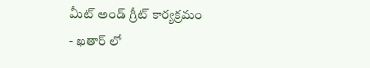మీట్ అండ్ గ్రీట్ కార్యక్రమం
- ఖతార్ లో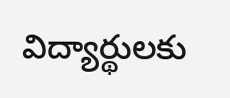విద్యార్థులకు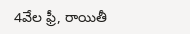4వేల ఫ్రీ, రాయితీ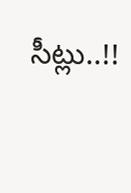సీట్లు..!!